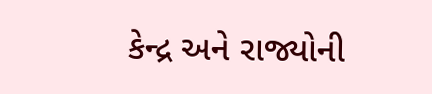કેન્દ્ર અને રાજ્યોની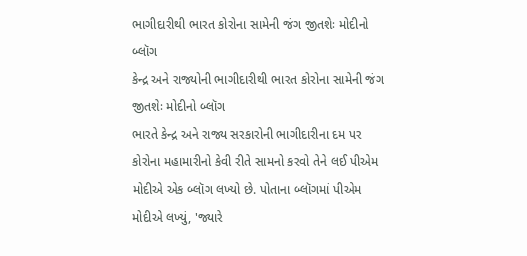ભાગીદારીથી ભારત કોરોના સામેની જંગ જીતશેઃ મોદીનો બ્લૉગ
કેન્દ્ર અને રાજ્યોની ભાગીદારીથી ભારત કોરોના સામેની જંગ જીતશેઃ મોદીનો બ્લૉગ
ભારતે કેન્દ્ર અને રાજ્ય સરકારોની ભાગીદારીના દમ પર કોરોના મહામારીનો કેવી રીતે સામનો કરવો તેને લઈ પીએમ મોદીએ એક બ્લૉગ લખ્યો છે. પોતાના બ્લૉગમાં પીએમ મોદીએ લખ્યું, 'જ્યારે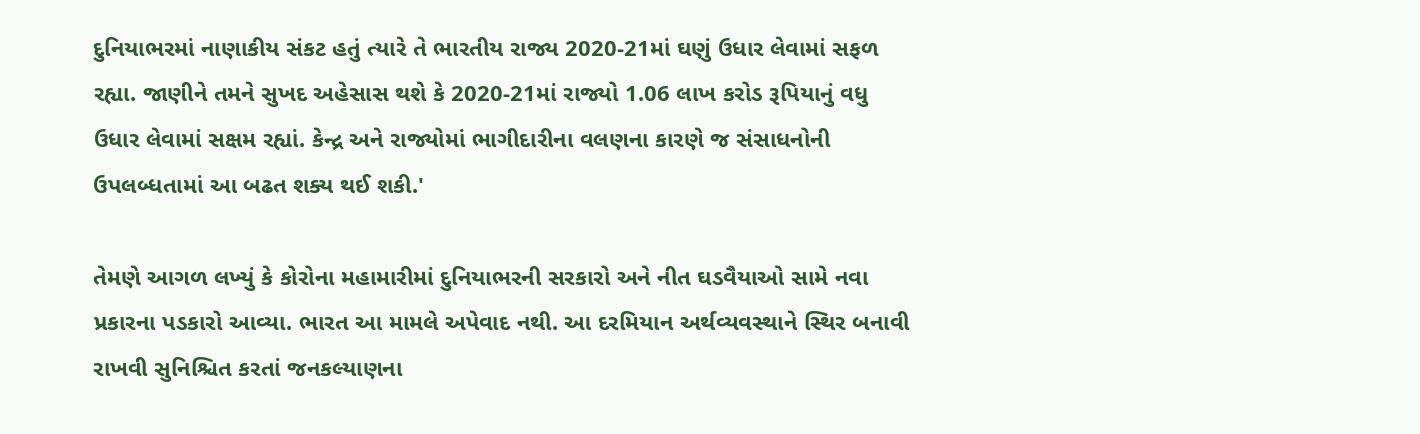દુનિયાભરમાં નાણાકીય સંકટ હતું ત્યારે તે ભારતીય રાજ્ય 2020-21માં ઘણું ઉધાર લેવામાં સફળ રહ્યા. જાણીને તમને સુખદ અહેસાસ થશે કે 2020-21માં રાજ્યો 1.06 લાખ કરોડ રૂપિયાનું વધુ ઉધાર લેવામાં સક્ષમ રહ્યાં. કેન્દ્ર અને રાજ્યોમાં ભાગીદારીના વલણના કારણે જ સંસાધનોની ઉપલબ્ધતામાં આ બઢત શક્ય થઈ શકી.'

તેમણે આગળ લખ્યું કે કોરોના મહામારીમાં દુનિયાભરની સરકારો અને નીત ઘડવૈયાઓ સામે નવા પ્રકારના પડકારો આવ્યા. ભારત આ મામલે અપેવાદ નથી. આ દરમિયાન અર્થવ્યવસ્થાને સ્થિર બનાવી રાખવી સુનિશ્ચિત કરતાં જનકલ્યાણના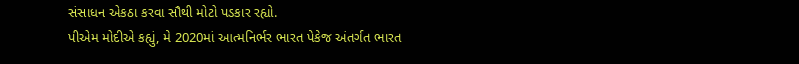સંસાધન એકઠા કરવા સૌથી મોટો પડકાર રહ્યો.
પીએમ મોદીએ કહ્યું, મે 2020માં આત્મનિર્ભર ભારત પેકેજ અંતર્ગત ભારત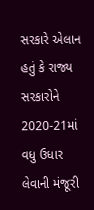સરકારે એલાન હતું કે રાજ્ય સરકારોને 2020-21માં વધુ ઉધાર લેવાની મંજૂરી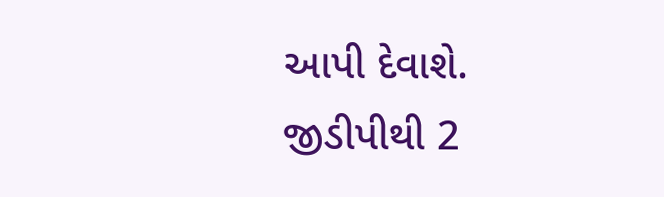આપી દેવાશે. જીડીપીથી 2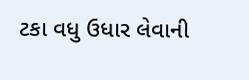ટકા વધુ ઉધાર લેવાની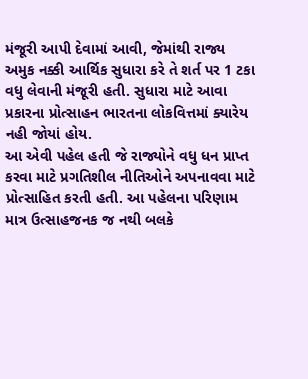મંજૂરી આપી દેવામાં આવી, જેમાંથી રાજ્ય અમુક નક્કી આર્થિક સુધારા કરે તે શર્ત પર 1 ટકા વધુ લેવાની મંજૂરી હતી. સુધારા માટે આવા પ્રકારના પ્રોત્સાહન ભારતના લોકવિત્તમાં ક્યારેય નહી જોયાં હોય.
આ એવી પહેલ હતી જે રાજ્યોને વધુ ધન પ્રાપ્ત કરવા માટે પ્રગતિશીલ નીતિઓને અપનાવવા માટે પ્રોત્સાહિત કરતી હતી. આ પહેલના પરિણામ માત્ર ઉત્સાહજનક જ નથી બલકે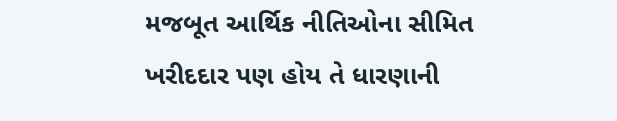મજબૂત આર્થિક નીતિઓના સીમિત ખરીદદાર પણ હોય તે ધારણાની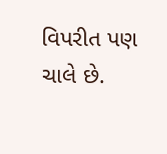વિપરીત પણ ચાલે છે.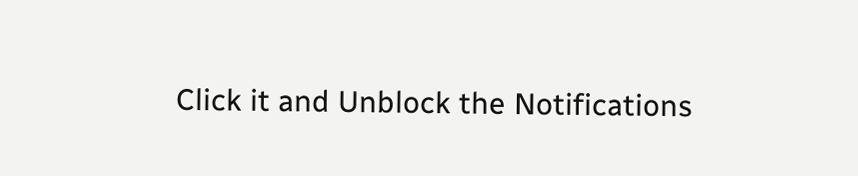Click it and Unblock the Notifications